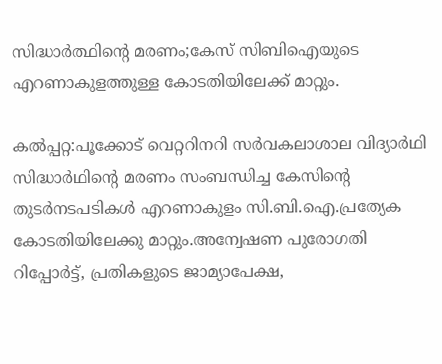സിദ്ധാർത്ഥിന്റെ മരണം;കേസ് സിബിഐയുടെ എറണാകുളത്തുള്ള കോടതിയിലേക്ക് മാറ്റും.

കൽപ്പറ്റ:പൂക്കോട്‌ വെറ്ററിനറി സര്‍വകലാശാല വിദ്യാര്‍ഥി സിദ്ധാര്‍ഥിന്റെ മരണം സംബന്ധിച്ച കേസിന്റെ തുടര്‍നടപടികള്‍ എറണാകുളം സി.ബി.ഐ.പ്രത്യേക കോടതിയിലേക്കു മാറ്റും.അന്വേഷണ പുരോഗതി റിപ്പോര്‍ട്ട്‌, പ്രതികളുടെ ജാമ്യാപേക്ഷ,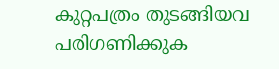കുറ്റപത്രം തുടങ്ങിയവ പരിഗണിക്കുക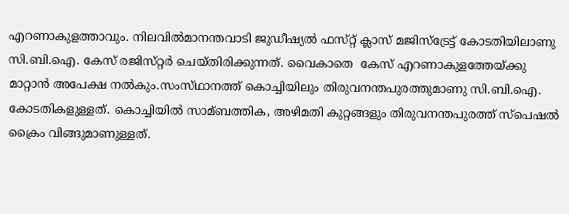എറണാകുളത്താവും. നിലവിൽമാനന്തവാടി ജുഡീഷ്യല്‍ ഫസ്‌റ്റ് ക്ലാസ്‌ മജിസ്‌ട്രേട്ട്‌ കോടതിയിലാണു സി.ബി.ഐ. കേസ്‌ രജിസ്‌റ്റര്‍ ചെയ്‌തിരിക്കുന്നത്. വൈകാതെ  കേസ്‌ എറണാകുളത്തേയ്‌ക്കു മാറ്റാന്‍ അപേക്ഷ നല്‍കും.സംസ്‌ഥാനത്ത്‌ കൊച്ചിയിലും തിരുവനന്തപുരത്തുമാണു സി.ബി.ഐ. കോടതികളുള്ളത്‌. കൊച്ചിയില്‍ സാമ്ബത്തിക, അഴിമതി കുറ്റങ്ങളും തിരുവനന്തപുരത്ത്‌ സ്‌പെഷല്‍ ക്രൈം വിങ്ങുമാണുള്ളത്‌.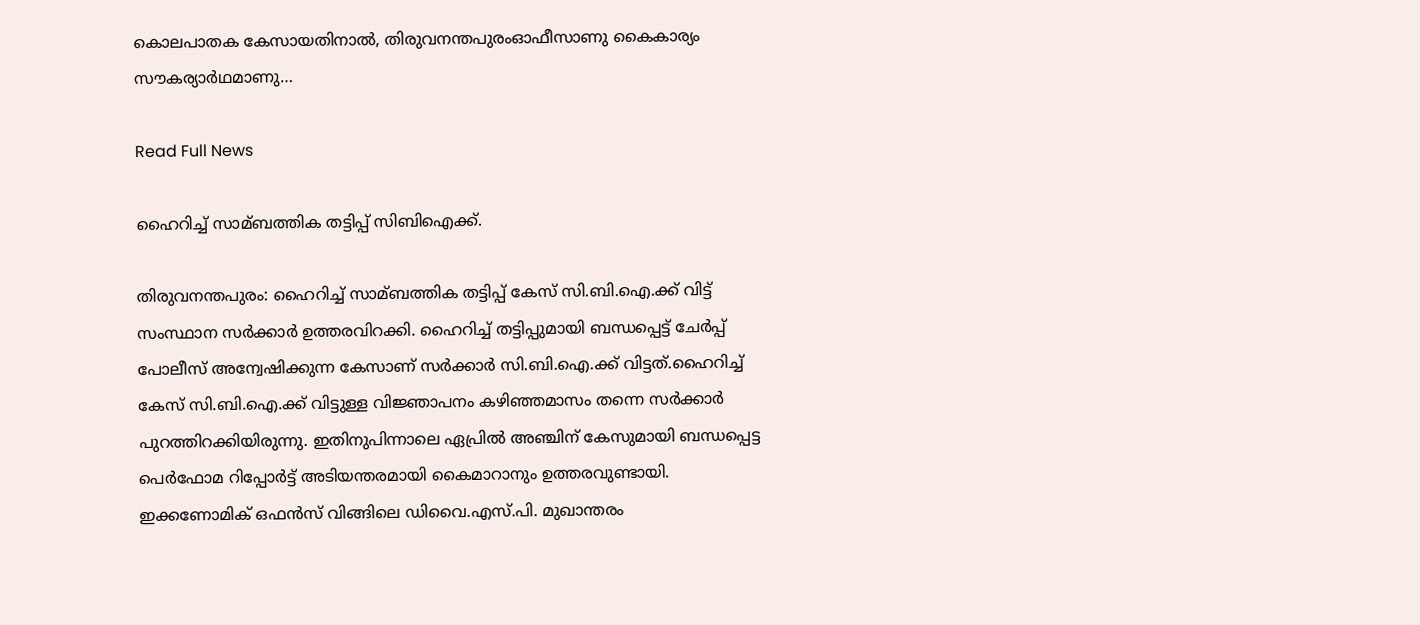കൊലപാതക കേസായതിനാല്‍, തിരുവനന്തപുരംഓഫീസാണു കൈകാര്യം സൗകര്യാര്‍ഥമാണു…

Read Full News

ഹൈറിച്ച്‌ സാമ്ബത്തിക തട്ടിപ്പ് സിബിഐക്ക്.

തിരുവനന്തപുരം: ഹൈറിച്ച്‌ സാമ്ബത്തിക തട്ടിപ്പ് കേസ് സി.ബി.ഐ.ക്ക് വിട്ട് സംസ്ഥാന സർക്കാർ ഉത്തരവിറക്കി. ഹൈറിച്ച്‌ തട്ടിപ്പുമായി ബന്ധപ്പെട്ട് ചേർപ്പ് പോലീസ് അന്വേഷിക്കുന്ന കേസാണ് സർക്കാർ സി.ബി.ഐ.ക്ക് വിട്ടത്.ഹൈറിച്ച്‌ കേസ് സി.ബി.ഐ.ക്ക് വിട്ടുള്ള വിജ്ഞാപനം കഴിഞ്ഞമാസം തന്നെ സർക്കാർ പുറത്തിറക്കിയിരുന്നു. ഇതിനുപിന്നാലെ ഏപ്രില്‍ അഞ്ചിന് കേസുമായി ബന്ധപ്പെട്ട പെർഫോമ റിപ്പോർട്ട് അടിയന്തരമായി കൈമാറാനും ഉത്തരവുണ്ടായി. ഇക്കണോമിക് ഒഫൻസ് വിങ്ങിലെ ഡിവൈ.എസ്.പി. മുഖാന്തരം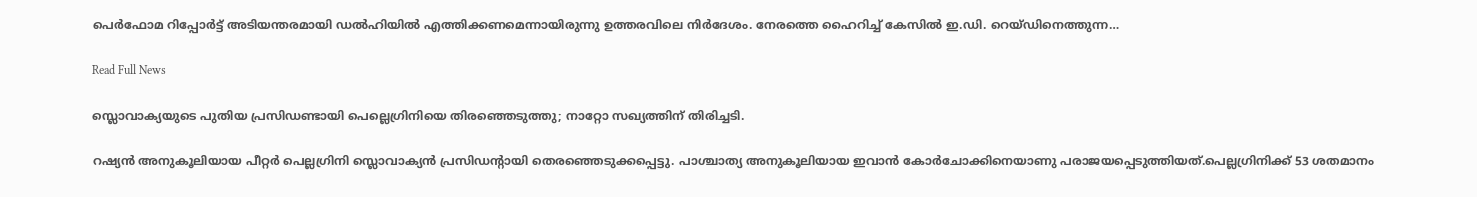പെർഫോമ റിപ്പോർട്ട് അടിയന്തരമായി ഡല്‍ഹിയില്‍ എത്തിക്കണമെന്നായിരുന്നു ഉത്തരവിലെ നിർദേശം. നേരത്തെ ഹൈറിച്ച്‌ കേസില്‍ ഇ.ഡി. റെയ്ഡിനെത്തുന്ന…

Read Full News

സ്ലൊവാക്യയുടെ പുതിയ പ്രസിഡണ്ടായി പെല്ലെഗ്രിനിയെ തിരഞ്ഞെടുത്തു; നാറ്റോ സഖ്യത്തിന് തിരിച്ചടി.

റഷ്യൻ‌ അനുകൂലിയായ പീറ്റർ പെല്ലഗ്രിനി സ്ലൊവാക്യൻ പ്രസിഡന്‍റായി തെരഞ്ഞെടുക്കപ്പെട്ടു. പാശ്ചാത്യ അനുകൂലിയായ ഇവാൻ കോർചോക്കിനെയാണു പരാജയപ്പെടുത്തിയത്.പെല്ലഗ്രിനിക്ക് 53 ശതമാനം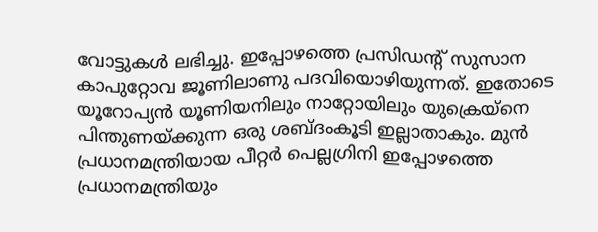വോട്ടുകള്‍ ലഭിച്ചു. ഇപ്പോഴത്തെ പ്രസിഡന്‍റ് സുസാന കാപുറ്റോവ ജൂണിലാണു പദവിയൊഴിയുന്നത്. ഇതോടെ യൂറോപ്യൻ യൂണിയനിലും നാറ്റോയിലും യുക്രെയ്നെ പിന്തുണയ്ക്കുന്ന ഒരു ശബ്ദംകൂടി ഇല്ലാതാകും. മുൻ പ്രധാനമന്ത്രിയായ പീറ്റർ പെല്ലഗ്രിനി ഇപ്പോഴത്തെ പ്രധാനമന്ത്രിയും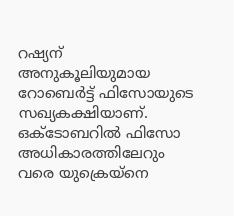റഷ്യന്‌ അനുകൂലിയുമായ റോബെർട്ട് ഫിസോയുടെ സഖ്യകക്ഷിയാണ്. ഒക്‌ടോബറില്‍ ഫിസോ അധികാരത്തിലേറും വരെ യുക്രെയ്നെ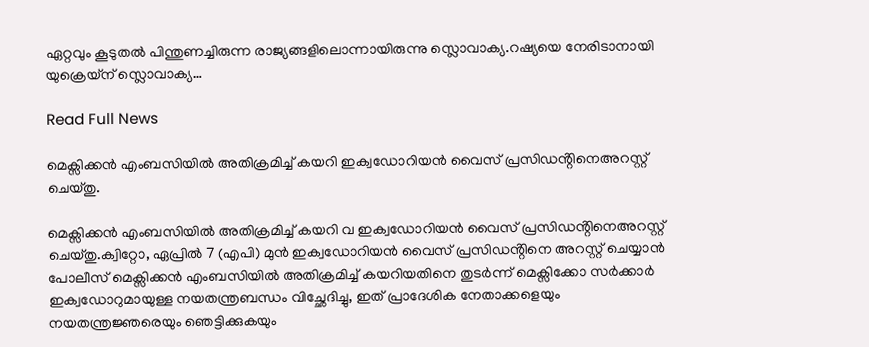ഏറ്റവും കൂടുതല്‍ പിന്തുണച്ചിരുന്ന രാജ്യങ്ങളിലൊന്നായിരുന്നു സ്ലൊവാക്യ.റഷ്യയെ നേരിടാനായി യുക്രെയ്ന് സ്ലൊവാക്യ…

Read Full News

മെക്സിക്കൻ എംബസിയിൽ അതിക്രമിച്ച് കയറി ഇക്വഡോറിയൻ വൈസ് പ്രസിഡൻ്റിനെഅറസ്റ്റ് ചെയ്തു.

മെക്സിക്കൻ എംബസിയിൽ അതിക്രമിച്ച് കയറി വ ഇക്വഡോറിയൻ വൈസ് പ്രസിഡൻ്റിനെഅറസ്റ്റ് ചെയ്തു.ക്വിറ്റോ, ഏപ്രിൽ 7 (എപി) മുൻ ഇക്വഡോറിയൻ വൈസ് പ്രസിഡൻ്റിനെ അറസ്റ്റ് ചെയ്യാൻ പോലീസ് മെക്സിക്കൻ എംബസിയിൽ അതിക്രമിച്ച് കയറിയതിനെ തുടർന്ന് മെക്സിക്കോ സർക്കാർ ഇക്വഡോറുമായുള്ള നയതന്ത്രബന്ധം വിച്ഛേദിച്ചു, ഇത് പ്രാദേശിക നേതാക്കളെയും നയതന്ത്രജ്ഞരെയും ഞെട്ടിക്കുകയും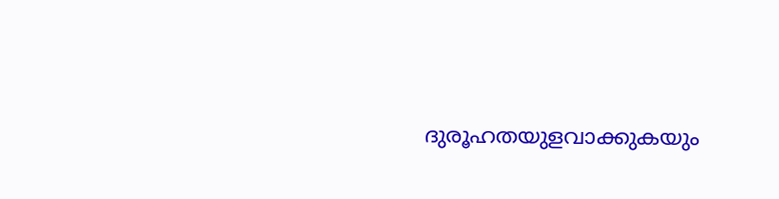ദുരൂഹതയുളവാക്കുകയും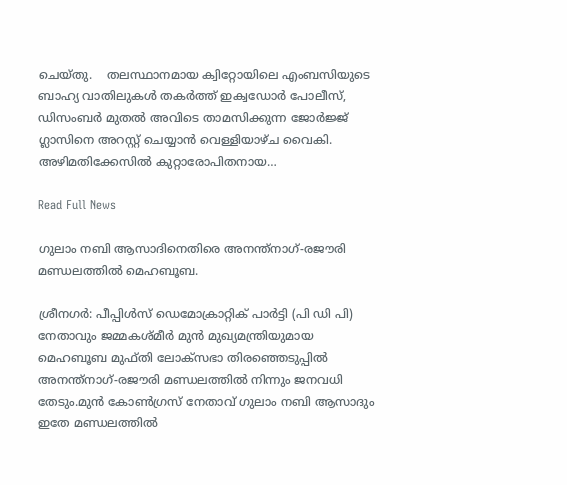ചെയ്തു.    തലസ്ഥാനമായ ക്വിറ്റോയിലെ എംബസിയുടെ ബാഹ്യ വാതിലുകൾ തകർത്ത് ഇക്വഡോർ പോലീസ്, ഡിസംബർ മുതൽ അവിടെ താമസിക്കുന്ന ജോർജ്ജ് ഗ്ലാസിനെ അറസ്റ്റ് ചെയ്യാൻ വെള്ളിയാഴ്ച വൈകി. അഴിമതിക്കേസിൽ കുറ്റാരോപിതനായ…

Read Full News

ഗുലാം നബി ആസാദിനെതിരെ അനന്ത്നാഗ്-രജൗരി മണ്ഡലത്തിൽ മെഹബൂബ.

ശ്രീനഗർ: പീപ്പിള്‍സ് ഡെമോക്രാറ്റിക് പാർട്ടി (പി ഡി പി) നേതാവും ജമ്മകശ്മീർ മുന്‍ മുഖ്യമന്ത്രിയുമായ മെഹബൂബ മുഫ്തി ലോക്സഭാ തിരഞ്ഞെടുപ്പില്‍ അനന്ത്നാഗ്-രജൗരി മണ്ഡലത്തില്‍ നിന്നും ജനവധി തേടും.മുൻ കോണ്‍ഗ്രസ് നേതാവ് ഗുലാം നബി ആസാദും ഇതേ മണ്ഡലത്തില്‍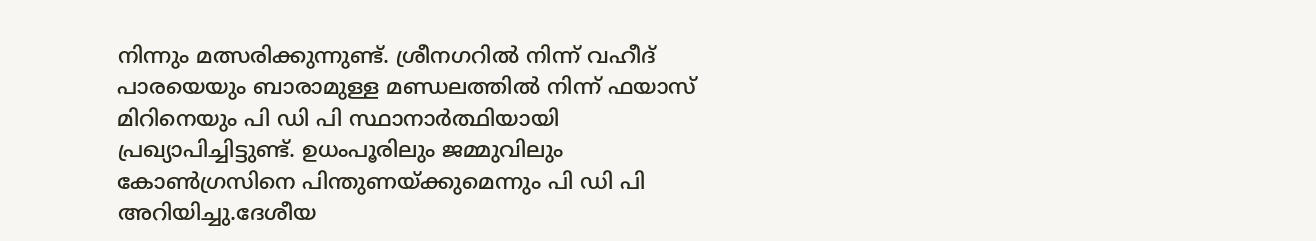നിന്നും മത്സരിക്കുന്നുണ്ട്. ശ്രീനഗറില്‍ നിന്ന് വഹീദ് പാരയെയും ബാരാമുള്ള മണ്ഡലത്തില്‍ നിന്ന് ഫയാസ് മിറിനെയും പി ഡി പി സ്ഥാനാർത്ഥിയായി പ്രഖ്യാപിച്ചിട്ടുണ്ട്. ഉധംപൂരിലും ജമ്മുവിലും കോണ്‍ഗ്രസിനെ പിന്തുണയ്ക്കുമെന്നും പി ഡി പി അറിയിച്ചു.ദേശീയ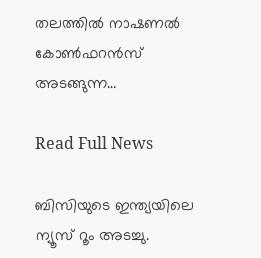തലത്തില്‍ നാഷണല്‍ കോണ്‍ഫറന്‍‌സ് അടങ്ങുന്ന…

Read Full News

ബിസിയുടെ ഇന്ത്യയിലെ ന്യൂസ് റൂം അടച്ചു.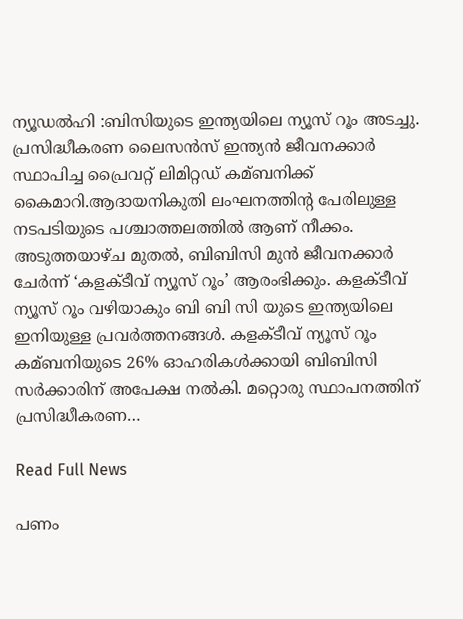ന്യൂഡൽഹി :ബിസിയുടെ ഇന്ത്യയിലെ ന്യൂസ് റൂം അടച്ചു. പ്രസിദ്ധീകരണ ലൈസൻസ് ഇന്ത്യൻ ജീവനക്കാർ സ്ഥാപിച്ച പ്രൈവറ്റ് ലിമിറ്റഡ് കമ്ബനിക്ക് കൈമാറി.ആദായനികുതി ലംഘനത്തിന്റ പേരിലുള്ള നടപടിയുടെ പശ്ചാത്തലത്തില്‍ ആണ് നീക്കം. അടുത്തയാഴ്ച മുതല്‍, ബിബിസി മുൻ ജീവനക്കാർ ചേർന്ന് ‘കളക്ടീവ് ന്യൂസ് റൂം’ ആരംഭിക്കും. കളക്ടീവ് ന്യൂസ് റൂം വഴിയാകും ബി ബി സി യുടെ ഇന്ത്യയിലെ ഇനിയുള്ള പ്രവർത്തനങ്ങള്‍. കളക്ടീവ് ന്യൂസ് റൂം കമ്ബനിയുടെ 26% ഓഹരികള്‍ക്കായി ബിബിസി സർക്കാരിന് അപേക്ഷ നല്‍കി. മറ്റൊരു സ്ഥാപനത്തിന് പ്രസിദ്ധീകരണ…

Read Full News

പണം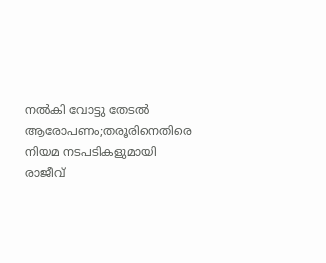നല്‍കി വോട്ടു തേടൽ ആരോപണം;തരൂരിനെതിരെ നിയമ നടപടികളുമായി രാജീവ്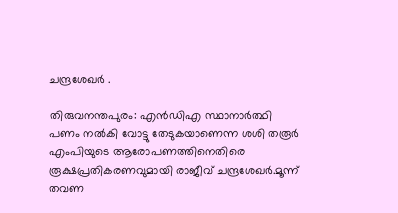ചന്ദ്രശേഖർ .

തിരുവനന്തപുരം: എൻഡിഎ സ്ഥാനാർത്ഥി പണം നല്‍കി വോട്ടു തേടുകയാണെന്ന ശശി തരൂർ എംപിയുടെ ആരോപണത്തിനെതിരെ രൂക്ഷപ്രതികരണവുമായി രാജീവ് ചന്ദ്രശേഖർ.മൂന്ന് തവണ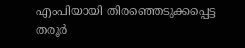എംപിയായി തിരഞ്ഞെടുക്കപ്പെട്ട തരൂർ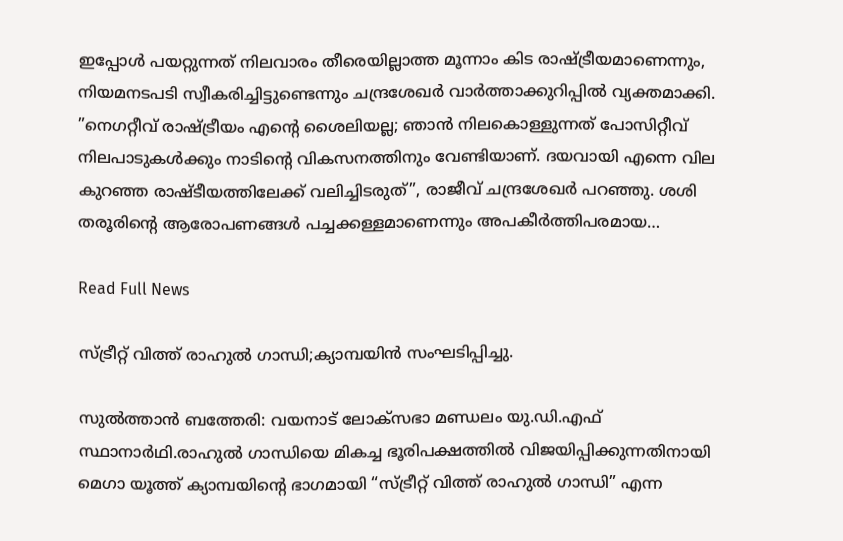ഇപ്പോള്‍ പയറ്റുന്നത് നിലവാരം തീരെയില്ലാത്ത മൂന്നാം കിട രാഷ്ട്രീയമാണെന്നും, നിയമനടപടി സ്വീകരിച്ചിട്ടുണ്ടെന്നും ചന്ദ്രശേഖർ വാർത്താക്കുറിപ്പില്‍ വ്യക്തമാക്കി. ”നെഗറ്റീവ് രാഷ്ട്രീയം എന്റെ ശൈലിയല്ല; ഞാൻ നിലകൊള്ളുന്നത് പോസിറ്റീവ് നിലപാടുകള്‍ക്കും നാടിന്റെ വികസനത്തിനും വേണ്ടിയാണ്. ദയവായി എന്നെ വില കുറഞ്ഞ രാഷ്ടീയത്തിലേക്ക് വലിച്ചിടരുത്”, രാജീവ് ചന്ദ്രശേഖർ പറഞ്ഞു. ശശി തരൂരിന്റെ ആരോപണങ്ങള്‍ പച്ചക്കള്ളമാണെന്നും അപകീർത്തിപരമായ…

Read Full News

സ്ട്രീറ്റ് വിത്ത്‌ രാഹുൽ ഗാന്ധി;ക്യാമ്പയിൻ സംഘടിപ്പിച്ചു.

സുൽത്താൻ ബത്തേരി: വയനാട് ലോക്‌സഭാ മണ്ഡലം യു.ഡി.എഫ് സ്ഥാനാർഥി.രാഹുൽ ഗാന്ധിയെ മികച്ച ഭൂരിപക്ഷത്തിൽ വിജയിപ്പിക്കുന്നതിനായി മെഗാ യൂത്ത് ക്യാമ്പയിന്റെ ഭാഗമായി “സ്ട്രീറ്റ് വിത്ത്‌ രാഹുൽ ഗാന്ധി” എന്ന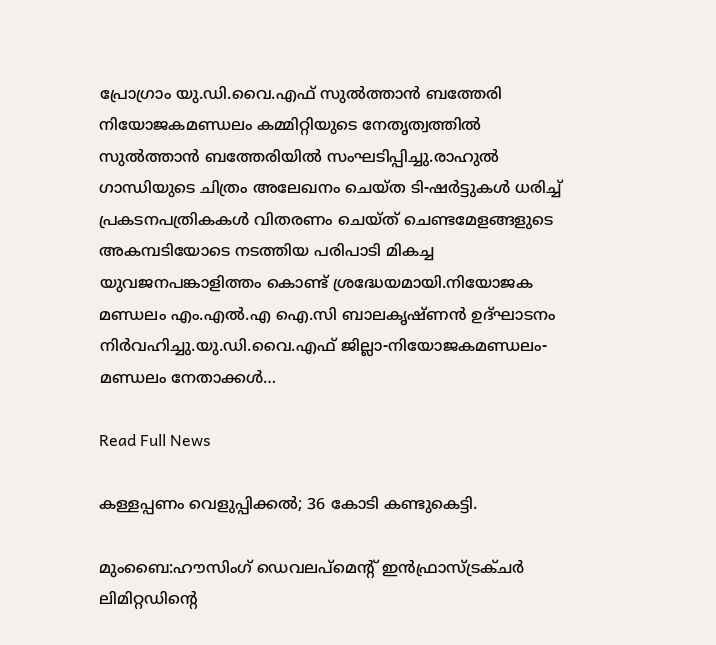പ്രോഗ്രാം യു.ഡി.വൈ.എഫ് സുൽത്താൻ ബത്തേരി നിയോജകമണ്ഡലം കമ്മിറ്റിയുടെ നേതൃത്വത്തിൽ സുൽത്താൻ ബത്തേരിയിൽ സംഘടിപ്പിച്ചു.രാഹുൽ ഗാന്ധിയുടെ ചിത്രം അലേഖനം ചെയ്ത ടി-ഷർട്ടുകൾ ധരിച്ച് പ്രകടനപത്രികകൾ വിതരണം ചെയ്ത് ചെണ്ടമേളങ്ങളുടെ അകമ്പടിയോടെ നടത്തിയ പരിപാടി മികച്ച യുവജനപങ്കാളിത്തം കൊണ്ട് ശ്രദ്ധേയമായി.നിയോജക മണ്ഡലം എം.എൽ.എ ഐ.സി ബാലകൃഷ്ണൻ ഉദ്ഘാടനം നിർവഹിച്ചു.യു.ഡി.വൈ.എഫ് ജില്ലാ-നിയോജകമണ്ഡലം-മണ്ഡലം നേതാക്കൾ…

Read Full News

കള്ളപ്പണം വെളുപ്പിക്കൽ; 36 കോടി കണ്ടുകെട്ടി.

മുംബൈ:ഹൗസിംഗ് ഡെവലപ്‌മെൻ്റ് ഇൻഫ്രാസ്ട്രക്ചർ ലിമിറ്റഡിൻ്റെ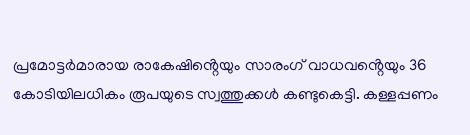പ്രമോട്ടർമാരായ രാകേഷിൻ്റെയും സാരംഗ് വാധവൻ്റെയും 36 കോടിയിലധികം രൂപയുടെ സ്വത്തുക്കൾ കണ്ടുകെട്ടി. കള്ളപ്പണം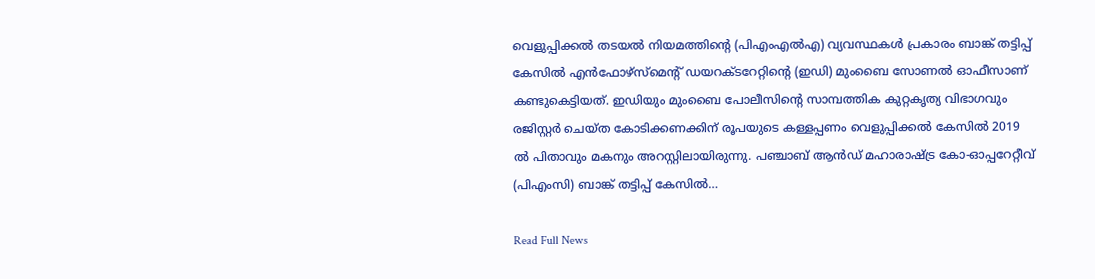വെളുപ്പിക്കൽ തടയൽ നിയമത്തിൻ്റെ (പിഎംഎൽഎ) വ്യവസ്ഥകൾ പ്രകാരം ബാങ്ക് തട്ടിപ്പ് കേസിൽ എൻഫോഴ്‌സ്‌മെൻ്റ് ഡയറക്ടറേറ്റിൻ്റെ (ഇഡി) മുംബൈ സോണൽ ഓഫീസാണ് കണ്ടുകെട്ടിയത്. ഇഡിയും മുംബൈ പോലീസിൻ്റെ സാമ്പത്തിക കുറ്റകൃത്യ വിഭാഗവും രജിസ്റ്റർ ചെയ്ത കോടിക്കണക്കിന് രൂപയുടെ കള്ളപ്പണം വെളുപ്പിക്കൽ കേസിൽ 2019 ൽ പിതാവും മകനും അറസ്റ്റിലായിരുന്നു. പഞ്ചാബ് ആൻഡ് മഹാരാഷ്ട്ര കോ-ഓപ്പറേറ്റീവ് (പിഎംസി) ബാങ്ക് തട്ടിപ്പ് കേസിൽ…

Read Full News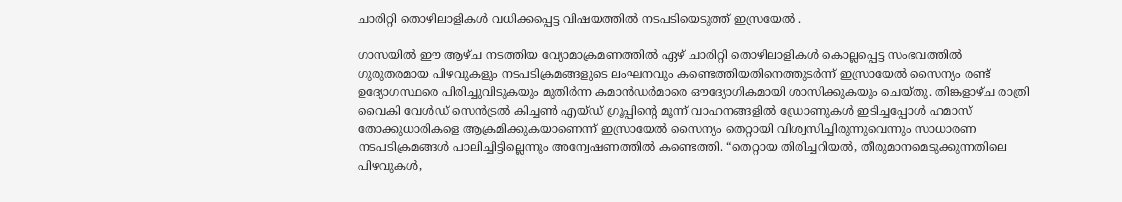ചാരിറ്റി തൊഴിലാളികൾ വധിക്കപ്പെട്ട വിഷയത്തിൽ നടപടിയെടുത്ത് ഇസ്രയേൽ .

ഗാസയിൽ ഈ ആഴ്ച നടത്തിയ വ്യോമാക്രമണത്തിൽ ഏഴ് ചാരിറ്റി തൊഴിലാളികൾ കൊല്ലപ്പെട്ട സംഭവത്തിൽ ഗുരുതരമായ പിഴവുകളും നടപടിക്രമങ്ങളുടെ ലംഘനവും കണ്ടെത്തിയതിനെത്തുടർന്ന് ഇസ്രായേൽ സൈന്യം രണ്ട് ഉദ്യോഗസ്ഥരെ പിരിച്ചുവിടുകയും മുതിർന്ന കമാൻഡർമാരെ ഔദ്യോഗികമായി ശാസിക്കുകയും ചെയ്തു. തിങ്കളാഴ്ച രാത്രി വൈകി വേൾഡ് സെൻട്രൽ കിച്ചൺ എയ്ഡ് ഗ്രൂപ്പിൻ്റെ മൂന്ന് വാഹനങ്ങളിൽ ഡ്രോണുകൾ ഇടിച്ചപ്പോൾ ഹമാസ് തോക്കുധാരികളെ ആക്രമിക്കുകയാണെന്ന് ഇസ്രായേൽ സൈന്യം തെറ്റായി വിശ്വസിച്ചിരുന്നുവെന്നും സാധാരണ നടപടിക്രമങ്ങൾ പാലിച്ചിട്ടില്ലെന്നും അന്വേഷണത്തിൽ കണ്ടെത്തി. “തെറ്റായ തിരിച്ചറിയൽ, തീരുമാനമെടുക്കുന്നതിലെ പിഴവുകൾ,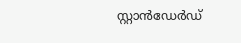സ്റ്റാൻഡേർഡ്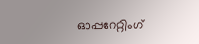ഓപ്പറേറ്റിംഗ്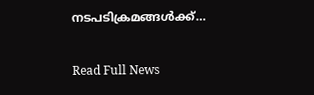നടപടിക്രമങ്ങൾക്ക്…

Read Full News